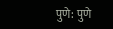पुणे: पुणे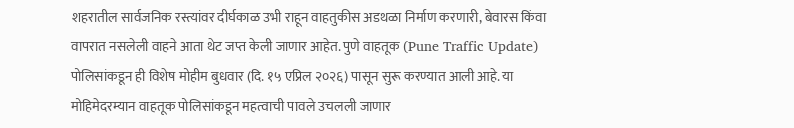शहरातील सार्वजनिक रस्त्यांवर दीर्घकाळ उभी राहून वाहतुकीस अडथळा निर्माण करणारी, बेवारस किंवा वापरात नसलेली वाहने आता थेट जप्त केली जाणार आहेत. पुणे वाहतूक (Pune Traffic Update) पोलिसांकडून ही विशेष मोहीम बुधवार (दि. १५ एप्रिल २०२६) पासून सुरू करण्यात आली आहे. या मोहिमेदरम्यान वाहतूक पोलिसांकडून महत्वाची पावले उचलली जाणार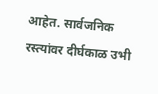आहेत. सार्वजनिक रस्त्यांवर दीर्घकाळ उभी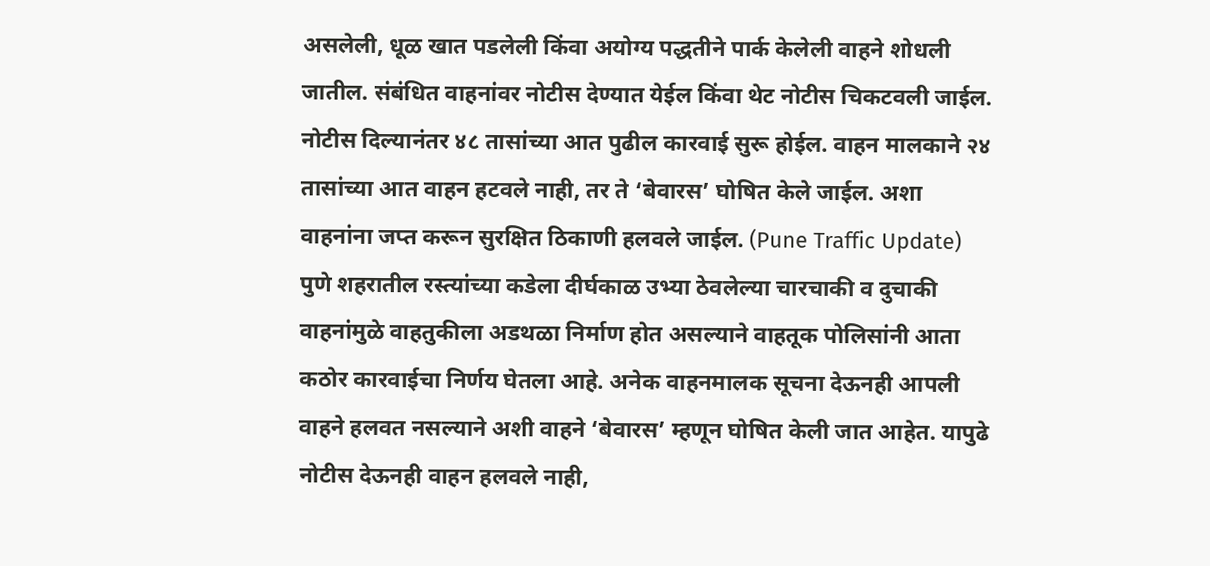असलेली, धूळ खात पडलेली किंवा अयोग्य पद्धतीने पार्क केलेली वाहने शोधली जातील. संबंधित वाहनांवर नोटीस देण्यात येईल किंवा थेट नोटीस चिकटवली जाईल. नोटीस दिल्यानंतर ४८ तासांच्या आत पुढील कारवाई सुरू होईल. वाहन मालकाने २४ तासांच्या आत वाहन हटवले नाही, तर ते ‘बेवारस’ घोषित केले जाईल. अशा वाहनांना जप्त करून सुरक्षित ठिकाणी हलवले जाईल. (Pune Traffic Update)
पुणे शहरातील रस्त्यांच्या कडेला दीर्घकाळ उभ्या ठेवलेल्या चारचाकी व दुचाकी वाहनांमुळे वाहतुकीला अडथळा निर्माण होत असल्याने वाहतूक पोलिसांनी आता कठोर कारवाईचा निर्णय घेतला आहे. अनेक वाहनमालक सूचना देऊनही आपली वाहने हलवत नसल्याने अशी वाहने ‘बेवारस’ म्हणून घोषित केली जात आहेत. यापुढे नोटीस देऊनही वाहन हलवले नाही,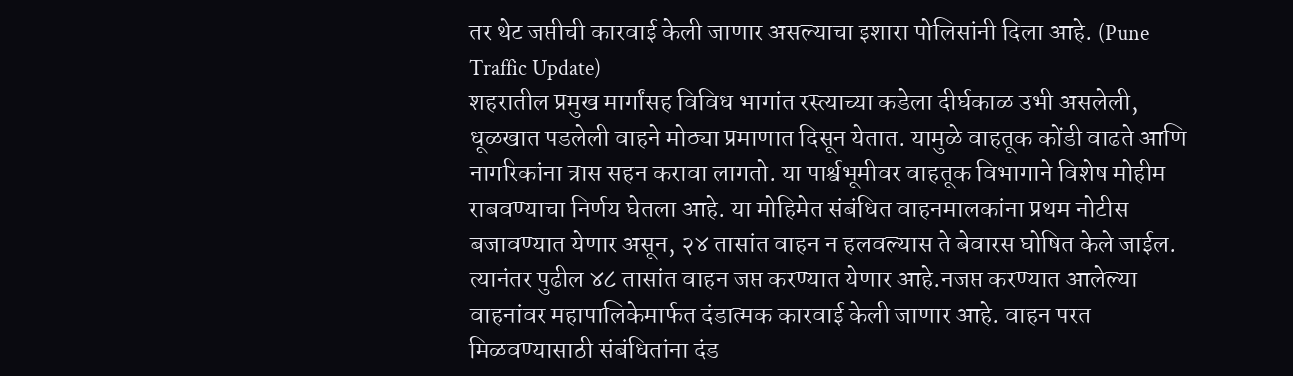तर थेट जप्तीची कारवाई केली जाणार असल्याचा इशारा पोलिसांनी दिला आहे. (Pune Traffic Update)
शहरातील प्रमुख मार्गांसह विविध भागांत रस्त्याच्या कडेला दीर्घकाळ उभी असलेली, धूळखात पडलेली वाहने मोठ्या प्रमाणात दिसून येतात. यामुळे वाहतूक कोंडी वाढते आणि नागरिकांना त्रास सहन करावा लागतो. या पार्श्वभूमीवर वाहतूक विभागाने विशेष मोहीम राबवण्याचा निर्णय घेतला आहे. या मोहिमेत संबंधित वाहनमालकांना प्रथम नोटीस बजावण्यात येणार असून, २४ तासांत वाहन न हलवल्यास ते बेवारस घोषित केले जाईल. त्यानंतर पुढील ४८ तासांत वाहन जप्त करण्यात येणार आहे.नजप्त करण्यात आलेल्या वाहनांवर महापालिकेमार्फत दंडात्मक कारवाई केली जाणार आहे. वाहन परत मिळवण्यासाठी संबंधितांना दंड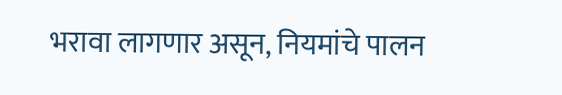भरावा लागणार असून, नियमांचे पालन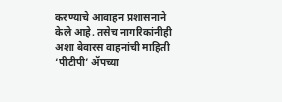करण्याचे आवाहन प्रशासनाने केले आहे. तसेच नागरिकांनीही अशा बेवारस वाहनांची माहिती ‘पीटीपी’ ॲपच्या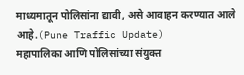माध्यमातून पोलिसांना द्यावी, असे आवाहन करण्यात आले आहे.(Pune Traffic Update)
महापालिका आणि पोलिसांच्या संयुक्त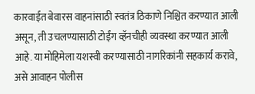कारवाईत बेवारस वाहनांसाठी स्वतंत्र ठिकाणे निश्चित करण्यात आली असून, ती उचलण्यासाठी टोईंग व्हॅनचीही व्यवस्था करण्यात आली आहे. या मोहिमेला यशस्वी करण्यासाठी नागरिकांनी सहकार्य करावे, असे आवाहन पोलीस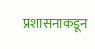प्रशासनाकडून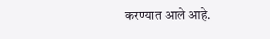करण्यात आले आहे.